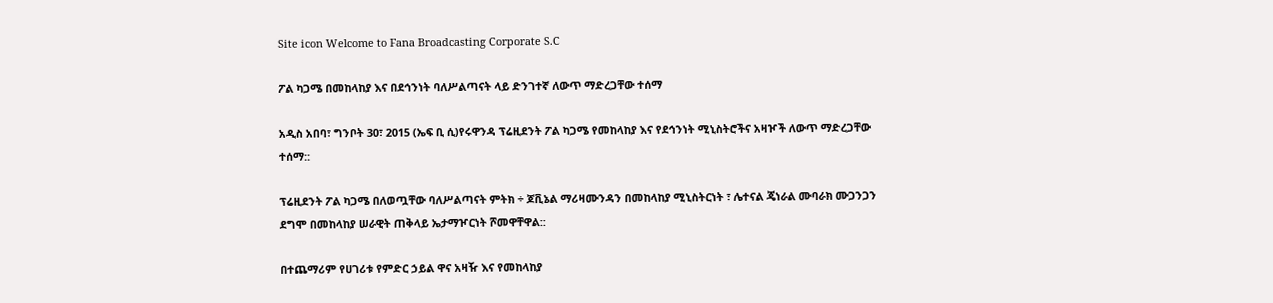Site icon Welcome to Fana Broadcasting Corporate S.C

ፖል ካጋሜ በመከላከያ እና በደኅንነት ባለሥልጣናት ላይ ድንገተኛ ለውጥ ማድረጋቸው ተሰማ

አዲስ አበባ፣ ግንቦት 30፣ 2015 (ኤፍ ቢ ሲ)የሩዋንዳ ፕሬዚደንት ፖል ካጋሜ የመከላከያ እና የደኅንነት ሚኒስትሮችና አዛዦች ለውጥ ማድረጋቸው ተሰማ::

ፕሬዚደንት ፖል ካጋሜ በለወጧቸው ባለሥልጣናት ምትክ ÷ ጆቪኔል ማሪዛሙንዳን በመከላከያ ሚኒስትርነት ፣ ሌተናል ጄነራል ሙባራክ ሙጋንጋን ደግሞ በመከላከያ ሠራዊት ጠቅላይ ኤታማዦርነት ሾመዋቸዋል::

በተጨማሪም የሀገሪቱ የምድር ኃይል ዋና አዛዥ እና የመከላከያ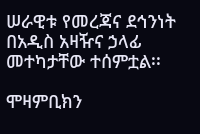ሠራዊቱ የመረጃና ደኅንነት በአዲስ አዛዥና ኃላፊ መተካታቸው ተሰምቷል፡፡

ሞዛምቢክን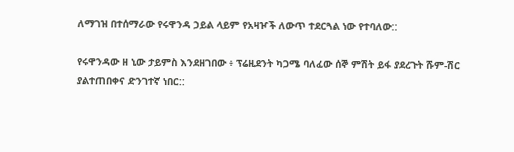ለማገዝ በተሰማራው የሩዋንዳ ኃይል ላይም የአዛዦች ለውጥ ተደርጓል ነው የተባለው::

የሩዋንዳው ዘ ኒው ታይምስ እንደዘገበው ፥ ፕሬዚደንት ካጋሜ ባለፈው ሰኞ ምሽት ይፋ ያደረጉት ሹም-ሽር ያልተጠበቀና ድንገተኛ ነበር::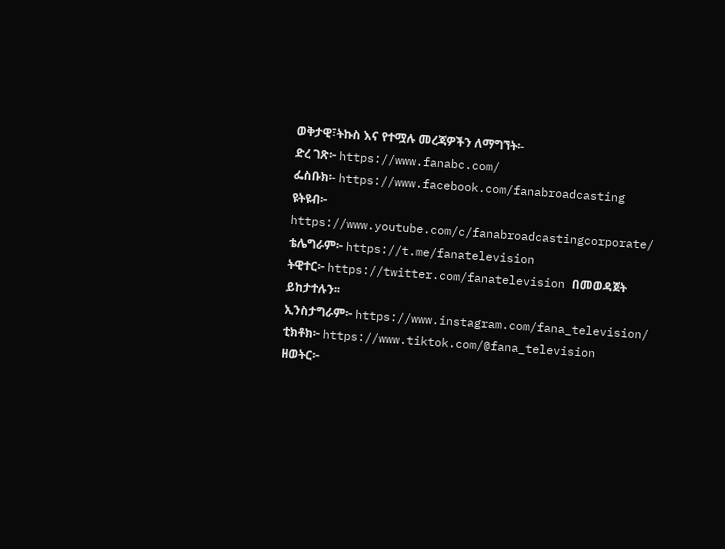ወቅታዊ፣ትኩስ እና የተሟሉ መረጃዎችን ለማግኘት፡-
ድረ ገጽ፦ https://www.fanabc.com/
ፌስቡክ፡- https://www.facebook.com/fanabroadcasting
ዩትዩብ፦ https://www.youtube.com/c/fanabroadcastingcorporate/
ቴሌግራም፦ https://t.me/fanatelevision
ትዊተር፦ https://twitter.com/fanatelevision በመወዳጀት ይከታተሉን፡፡
ኢንስታግራም፦ https://www.instagram.com/fana_television/
ቲክቶክ፦ https://www.tiktok.com/@fana_television
ዘወትር፦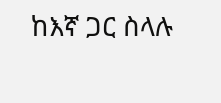ከእኛ ጋር ስላሉ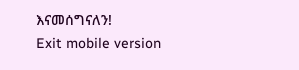እናመሰግናለን!
Exit mobile version